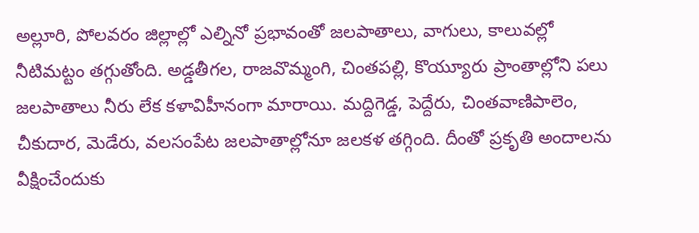అల్లూరి, పోలవరం జిల్లాల్లో ఎల్నినో ప్రభావంతో జలపాతాలు, వాగులు, కాలువల్లో నీటిమట్టం తగ్గుతోంది. అడ్డతీగల, రాజవొమ్మంగి, చింతపల్లి, కొయ్యూరు ప్రాంతాల్లోని పలు జలపాతాలు నీరు లేక కళావిహీనంగా మారాయి. మద్దిగెడ్డ, పెద్దేరు, చింతవాణిపాలెం, చీకుదార, మెడేరు, వలసంపేట జలపాతాల్లోనూ జలకళ తగ్గింది. దీంతో ప్రకృతి అందాలను వీక్షించేందుకు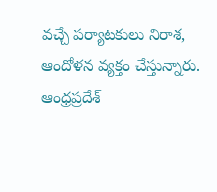వచ్చే పర్యాటకులు నిరాశ, ఆందోళన వ్యక్తం చేస్తున్నారు.
ఆంధ్రప్రదేశ్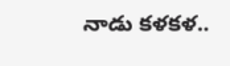నాడు కళకళ..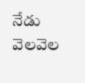నేడు వెలవెల